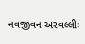નવજીવન અરવલ્લીઃ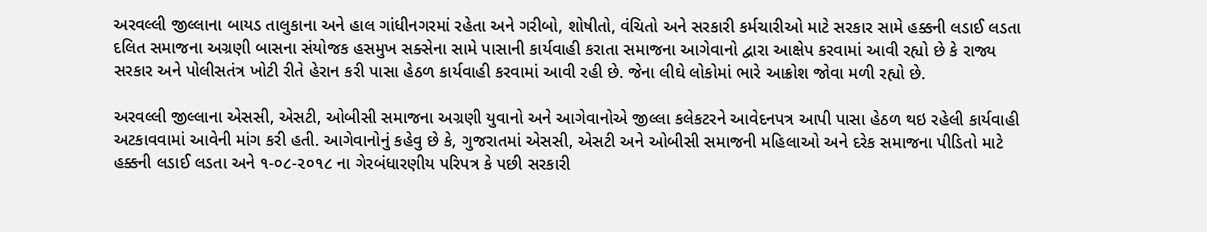અરવલ્લી જીલ્લાના બાયડ તાલુકાના અને હાલ ગાંધીનગરમાં રહેતા અને ગરીબો, શોષીતો, વંચિતો અને સરકારી કર્મચારીઓ માટે સરકાર સામે હક્કની લડાઈ લડતા દલિત સમાજના અગ્રણી બાસના સંયોજક હસમુખ સક્સેના સામે પાસાની કાર્યવાહી કરાતા સમાજના આગેવાનો દ્વારા આક્ષેપ કરવામાં આવી રહ્યો છે કે રાજ્ય સરકાર અને પોલીસતંત્ર ખોટી રીતે હેરાન કરી પાસા હેઠળ કાર્યવાહી કરવામાં આવી રહી છે. જેના લીઘે લોકોમાં ભારે આક્રોશ જોવા મળી રહ્યો છે.

અરવલ્લી જીલ્લાના એસસી, એસટી, ઓબીસી સમાજના અગ્રણી યુવાનો અને આગેવાનોએ જીલ્લા કલેકટરને આવેદનપત્ર આપી પાસા હેઠળ થઇ રહેલી કાર્યવાહી અટકાવવામાં આવેની માંગ કરી હતી. આગેવાનોનું કહેવુ છે કે, ગુજરાતમાં એસસી, એસટી અને ઓબીસી સમાજની મહિલાઓ અને દરેક સમાજના પીડિતો માટે હક્કની લડાઈ લડતા અને ૧-૦૮-૨૦૧૮ ના ગેરબંધારણીય પરિપત્ર કે પછી સરકારી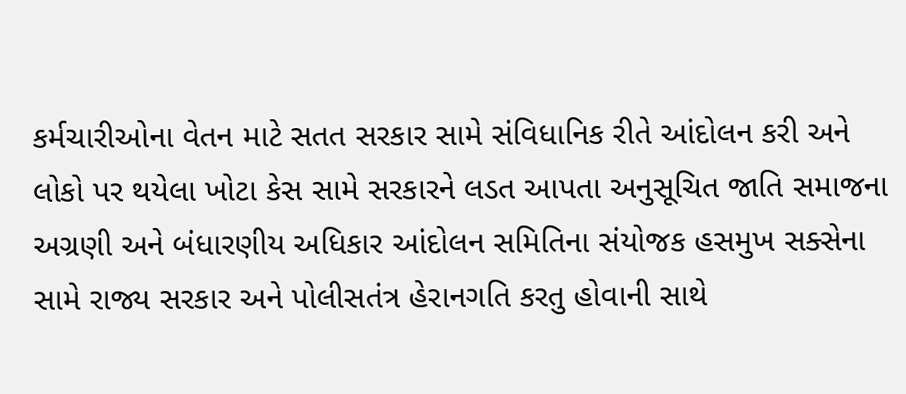કર્મચારીઓના વેતન માટે સતત સરકાર સામે સંવિધાનિક રીતે આંદોલન કરી અને લોકો પર થયેલા ખોટા કેસ સામે સરકારને લડત આપતા અનુસૂચિત જાતિ સમાજના અગ્રણી અને બંધારણીય અધિકાર આંદોલન સમિતિના સંયોજક હસમુખ સક્સેના સામે રાજ્ય સરકાર અને પોલીસતંત્ર હેરાનગતિ કરતુ હોવાની સાથે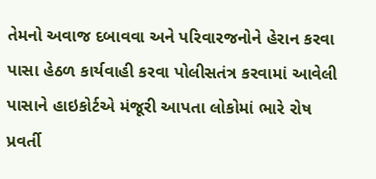તેમનો અવાજ દબાવવા અને પરિવારજનોને હેરાન કરવા પાસા હેઠળ કાર્યવાહી કરવા પોલીસતંત્ર કરવામાં આવેલી પાસાને હાઇકોર્ટએ મંજૂરી આપતા લોકોમાં ભારે રોષ પ્રવર્તી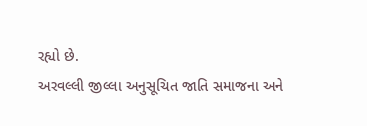રહ્યો છે.
અરવલ્લી જીલ્લા અનુસૂચિત જાતિ સમાજના અને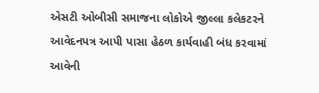એસટી ઓબીસી સમાજના લોકોએ જીલ્લા કલેકટરને આવેદનપત્ર આપી પાસા હેઠળ કાર્યવાહી બંધ કરવામાં આવેની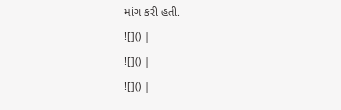માંગ કરી હતી.
![]() |
![]() |
![]() |